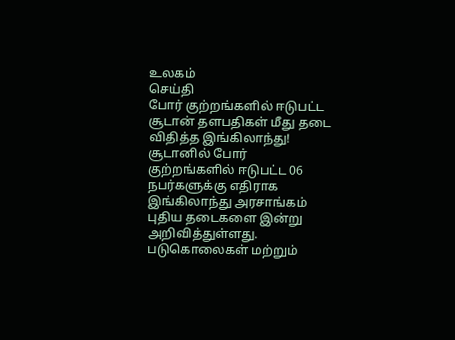உலகம்
செய்தி
போர் குற்றங்களில் ஈடுபட்ட சூடான் தளபதிகள் மீது தடை விதித்த இங்கிலாந்து!
சூடானில் போர் குற்றங்களில் ஈடுபட்ட 06 நபர்களுக்கு எதிராக இங்கிலாந்து அரசாங்கம் புதிய தடைகளை இன்று அறிவித்துள்ளது. படுகொலைகள் மற்றும்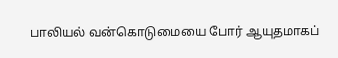பாலியல் வன்கொடுமையை போர் ஆயுதமாகப்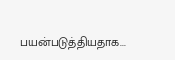பயன்படுத்தியதாக...